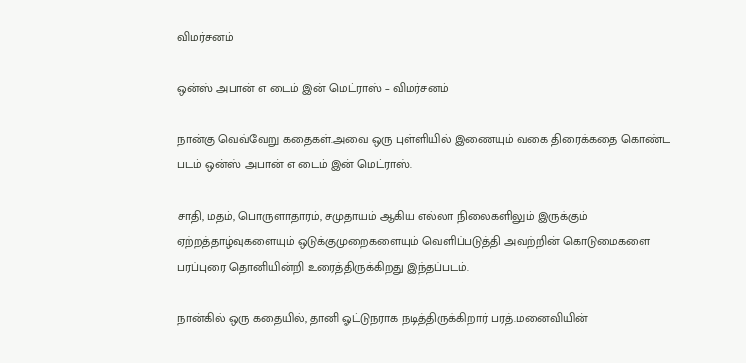விமர்சனம்

ஒன்ஸ் அபான் எ டைம் இன் மெட்ராஸ் – விமர்சனம்

நான்கு வெவ்வேறு கதைகள்.அவை ஒரு புள்ளியில் இணையும் வகை திரைக்கதை கொண்ட படம் ஒன்ஸ் அபான் எ டைம் இன் மெட்ராஸ்.

சாதி, மதம், பொருளாதாரம், சமுதாயம் ஆகிய எல்லா நிலைகளிலும் இருக்கும் ஏற்றத்தாழ்வுகளையும் ஒடுக்குமுறைகளையும் வெளிப்படுத்தி அவற்றின் கொடுமைகளை பரப்புரை தொனியின்றி உரைத்திருக்கிறது இந்தப்படம்.

நான்கில் ஒரு கதையில், தானி ஓட்டுநராக நடித்திருக்கிறார் பரத்.மனைவியின்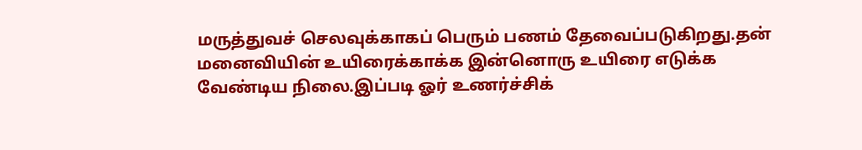மருத்துவச் செலவுக்காகப் பெரும் பணம் தேவைப்படுகிறது.தன் மனைவியின் உயிரைக்காக்க இன்னொரு உயிரை எடுக்க வேண்டிய நிலை.இப்படி ஓர் உணர்ச்சிக்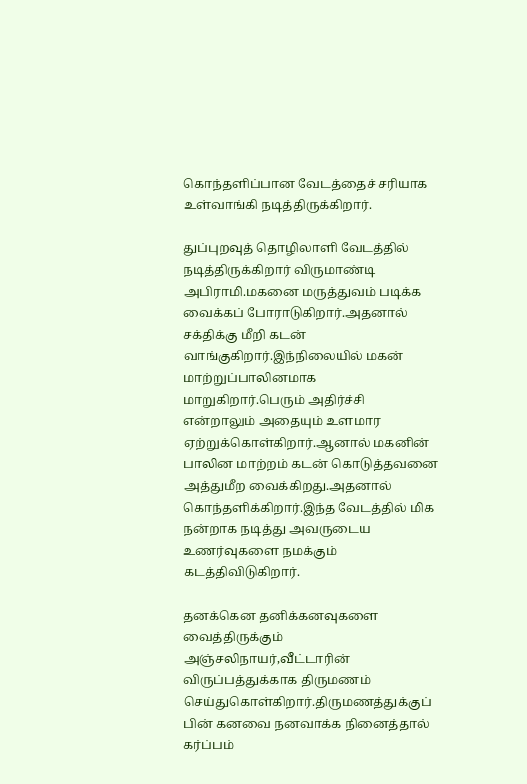கொந்தளிப்பான வேடத்தைச் சரியாக உள்வாங்கி நடித்திருக்கிறார்.

துப்புறவுத் தொழிலாளி வேடத்தில் நடித்திருக்கிறார் விருமாண்டி அபிராமி.மகனை மருத்துவம் படிக்க வைக்கப் போராடுகிறார்.அதனால் சக்திக்கு மீறி கடன் வாங்குகிறார்.இந்நிலையில் மகன் மாற்றுப்பாலினமாக மாறுகிறார்.பெரும் அதிர்ச்சி என்றாலும் அதையும் உளமார ஏற்றுக்கொள்கிறார்.ஆனால் மகனின் பாலின மாற்றம் கடன் கொடுத்தவனை அத்துமீற வைக்கிறது.அதனால் கொந்தளிக்கிறார்.இந்த வேடத்தில் மிக நன்றாக நடித்து அவருடைய உணர்வுகளை நமக்கும் கடத்திவிடுகிறார்.

தனக்கென தனிக்கனவுகளை வைத்திருக்கும் அஞ்சலிநாயர்,வீட்டாரின் விருப்பத்துக்காக திருமணம் செய்துகொள்கிறார்.திருமணத்துக்குப் பின் கனவை நனவாக்க நினைத்தால் கர்ப்பம்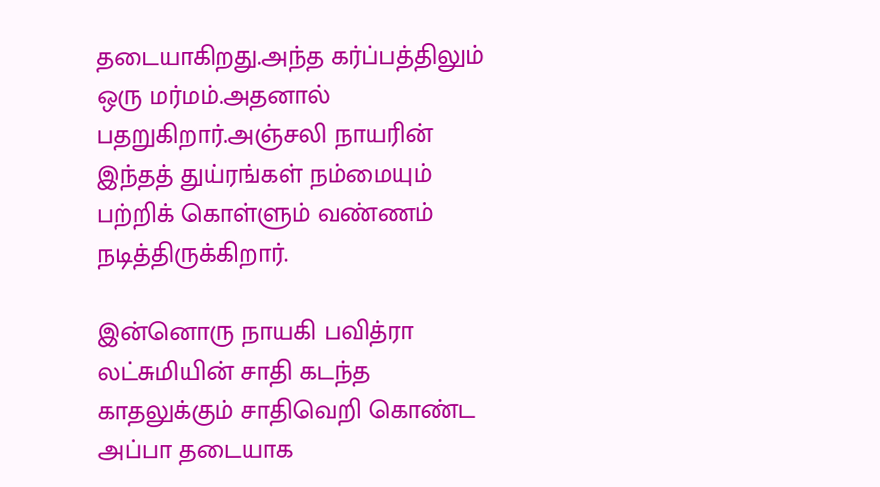தடையாகிறது.அந்த கர்ப்பத்திலும் ஒரு மர்மம்.அதனால் பதறுகிறார்.அஞ்சலி நாயரின் இந்தத் துய்ரங்கள் நம்மையும் பற்றிக் கொள்ளும் வண்ணம் நடித்திருக்கிறார்.

இன்னொரு நாயகி பவித்ரா லட்சுமியின் சாதி கடந்த காதலுக்கும் சாதிவெறி கொண்ட அப்பா தடையாக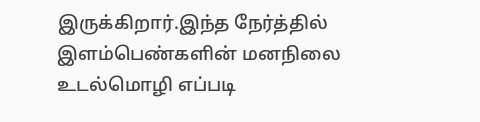இருக்கிறார்.இந்த நேர்த்தில் இளம்பெண்களின் மனநிலை உடல்மொழி எப்படி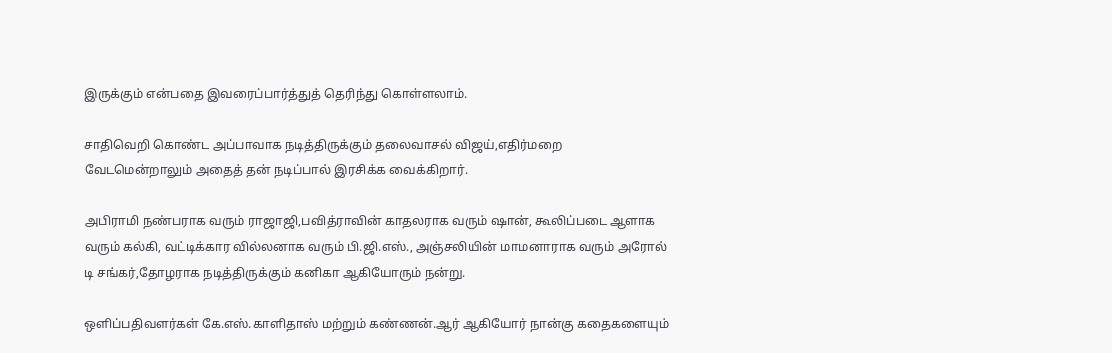இருக்கும் என்பதை இவரைப்பார்த்துத் தெரிந்து கொள்ளலாம்.

சாதிவெறி கொண்ட அப்பாவாக நடித்திருக்கும் தலைவாசல் விஜய்,எதிர்மறை வேடமென்றாலும் அதைத் தன் நடிப்பால் இரசிக்க வைக்கிறார்.

அபிராமி நண்பராக வரும் ராஜாஜி,பவித்ராவின் காதலராக வரும் ஷான், கூலிப்படை ஆளாக வரும் கல்கி, வட்டிக்கார வில்லனாக வரும் பி.ஜி.எஸ்., அஞ்சலியின் மாமனாராக வரும் அரோல் டி சங்கர்,தோழராக நடித்திருக்கும் கனிகா ஆகியோரும் நன்று.

ஒளிப்பதிவளர்கள் கே.எஸ்.காளிதாஸ் மற்றும் கண்ணன்.ஆர் ஆகியோர் நான்கு கதைகளையும்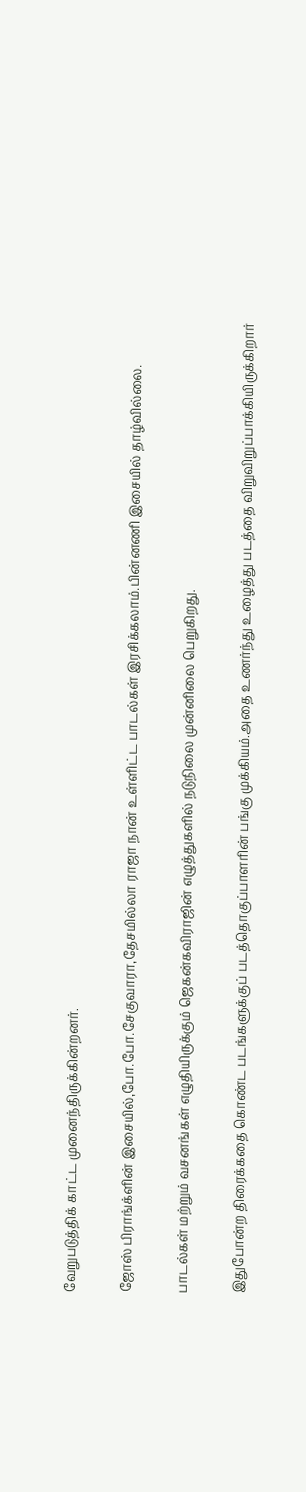வேறுபடுத்திக் காட்ட முனைந்திருக்கின்றனர்.

ஜோஸ் பிராங்க்ளின் இசையில்,போ.போ.சேகுவாரா,தேசமில்லா ராஜா நான் உள்ளிட்ட பாடல்கள் இரசிக்கலாம்.பின்னணி இசையில் தாழ்வில்லை.

பாடல்கள் மற்றும் வசனங்கள் எழுதியிருக்கும் ஜெகன்கவிராஜின் எழுத்துகளில் நடுநிலை முன்னிலை பெறுகிறது.

இதுபோன்ற திரைக்கதை கொண்ட படங்களுக்குப் படத்தொகுப்பாளரின் பங்கு முக்கியம்.அதை உணர்ந்து உழைத்து படத்தை விறுவிறுப்பாக்கியிருக்கிறார்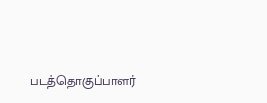படத்தொகுப்பாளர்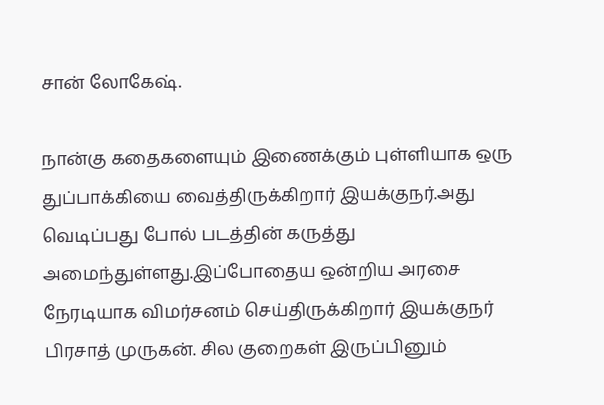சான் லோகேஷ்.

நான்கு கதைகளையும் இணைக்கும் புள்ளியாக ஒரு துப்பாக்கியை வைத்திருக்கிறார் இயக்குநர்.அது வெடிப்பது போல் படத்தின் கருத்து அமைந்துள்ளது.இப்போதைய ஒன்றிய அரசை நேரடியாக விமர்சனம் செய்திருக்கிறார் இயக்குநர் பிரசாத் முருகன். சில குறைகள் இருப்பினும்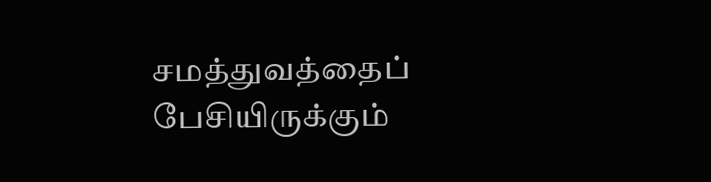சமத்துவத்தைப் பேசியிருக்கும்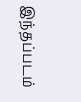இந்தப்படம்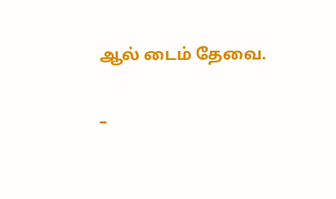ஆல் டைம் தேவை.

–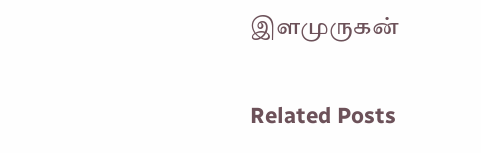இளமுருகன்

Related Posts